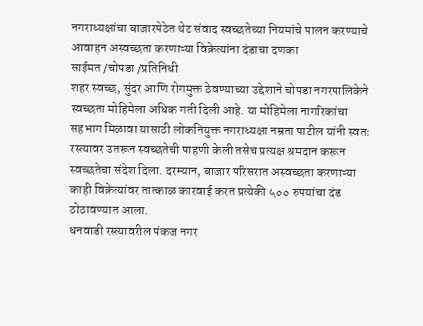नगराध्यक्षांचा बाजारपेठेत थेट संवाद स्वच्छतेच्या नियमांचे पालन करण्याचे आवाहन अस्वच्छता करणाऱ्या विक्रेत्यांना दंडाचा दणका
साईमत /चोपडा /प्रतिनिधी
शहर स्वच्छ, सुंदर आणि रोगमुक्त ठेवण्याच्या उद्देशाने चोपडा नगरपालिकेने स्वच्छता मोहिमेला अधिक गती दिली आहे. या मोहिमेला नागरिकांचा सहभाग मिळावा यासाठी लोकनियुक्त नगराध्यक्षा नम्रता पाटील यांनी स्वतः रस्त्यावर उतरून स्वच्छतेची पाहणी केली तसेच प्रत्यक्ष श्रमदान करून स्वच्छतेचा संदेश दिला. दरम्यान, बाजार परिसरात अस्वच्छता करणाऱ्या काही विक्रेत्यांवर तात्काळ कारवाई करत प्रत्येकी ५०० रुपयांचा दंड ठोठावण्यात आला.
धनवाडी रस्त्यावरील पंकज नगर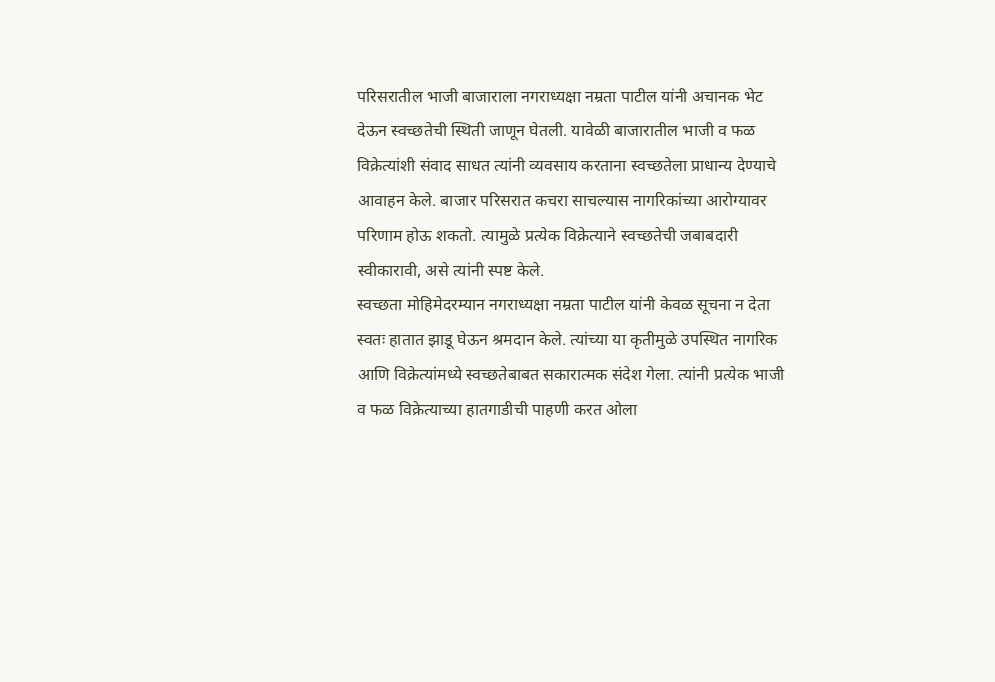परिसरातील भाजी बाजाराला नगराध्यक्षा नम्रता पाटील यांनी अचानक भेट देऊन स्वच्छतेची स्थिती जाणून घेतली. यावेळी बाजारातील भाजी व फळ विक्रेत्यांशी संवाद साधत त्यांनी व्यवसाय करताना स्वच्छतेला प्राधान्य देण्याचे आवाहन केले. बाजार परिसरात कचरा साचल्यास नागरिकांच्या आरोग्यावर परिणाम होऊ शकतो. त्यामुळे प्रत्येक विक्रेत्याने स्वच्छतेची जबाबदारी स्वीकारावी, असे त्यांनी स्पष्ट केले.
स्वच्छता मोहिमेदरम्यान नगराध्यक्षा नम्रता पाटील यांनी केवळ सूचना न देता स्वतः हातात झाडू घेऊन श्रमदान केले. त्यांच्या या कृतीमुळे उपस्थित नागरिक आणि विक्रेत्यांमध्ये स्वच्छतेबाबत सकारात्मक संदेश गेला. त्यांनी प्रत्येक भाजी व फळ विक्रेत्याच्या हातगाडीची पाहणी करत ओला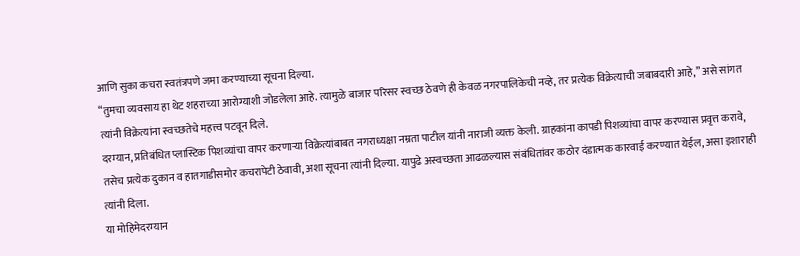आणि सुका कचरा स्वतंत्रपणे जमा करण्याच्या सूचना दिल्या.
“तुमचा व्यवसाय हा थेट शहराच्या आरोग्याशी जोडलेला आहे. त्यामुळे बाजार परिसर स्वच्छ ठेवणे ही केवळ नगरपालिकेची नव्हे, तर प्रत्येक विक्रेत्याची जबाबदारी आहे,” असे सांगत त्यांनी विक्रेत्यांना स्वच्छतेचे महत्त्व पटवून दिले.
दरम्यान, प्रतिबंधित प्लास्टिक पिशव्यांचा वापर करणाऱ्या विक्रेत्यांबाबत नगराध्यक्षा नम्रता पाटील यांनी नाराजी व्यक्त केली. ग्राहकांना कापडी पिशव्यांचा वापर करण्यास प्रवृत्त करावे, तसेच प्रत्येक दुकान व हातगाडीसमोर कचरापेटी ठेवावी, अशा सूचना त्यांनी दिल्या. यापुढे अस्वच्छता आढळल्यास संबंधितांवर कठोर दंडात्मक कारवाई करण्यात येईल, असा इशाराही त्यांनी दिला.
या मोहिमेदरम्यान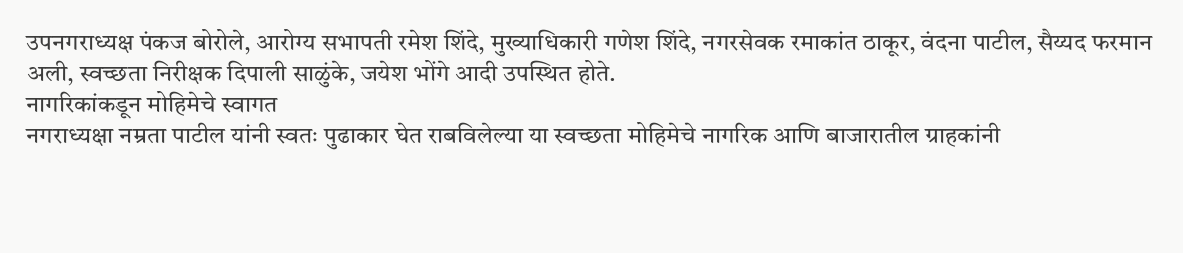उपनगराध्यक्ष पंकज बोरोले, आरोग्य सभापती रमेश शिंदे, मुख्याधिकारी गणेश शिंदे, नगरसेवक रमाकांत ठाकूर, वंदना पाटील, सैय्यद फरमान अली, स्वच्छता निरीक्षक दिपाली साळुंके, जयेश भोंगे आदी उपस्थित होते.
नागरिकांकडून मोहिमेचे स्वागत
नगराध्यक्षा नम्रता पाटील यांनी स्वतः पुढाकार घेत राबविलेल्या या स्वच्छता मोहिमेचे नागरिक आणि बाजारातील ग्राहकांनी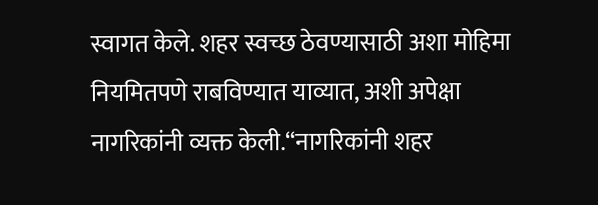स्वागत केले. शहर स्वच्छ ठेवण्यासाठी अशा मोहिमा नियमितपणे राबविण्यात याव्यात, अशी अपेक्षा नागरिकांनी व्यक्त केली.“नागरिकांनी शहर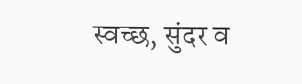स्वच्छ, सुंदर व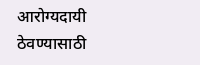आरोग्यदायी ठेवण्यासाठी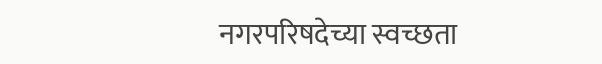नगरपरिषदेच्या स्वच्छता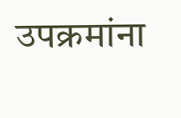उपक्रमांना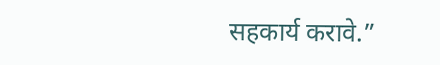सहकार्य करावे.”